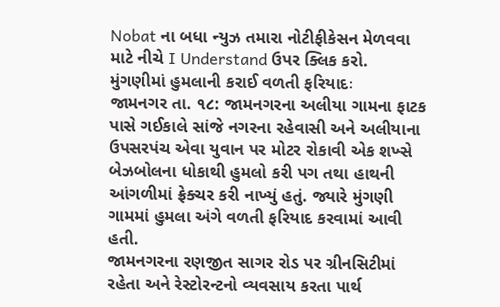Nobat ના બધા ન્યુઝ તમારા નોટીફીકેસન મેળવવા માટે નીચે I Understand ઉપર ક્લિક કરો.
મુંગણીમાં હુમલાની કરાઈ વળતી ફરિયાદઃ
જામનગર તા. ૧૮: જામનગરના અલીયા ગામના ફાટક પાસે ગઈકાલે સાંજે નગરના રહેવાસી અને અલીયાના ઉપસરપંચ એવા યુવાન પર મોટર રોકાવી એક શખ્સે બેઝબોલના ધોકાથી હુમલો કરી પગ તથા હાથની આંગળીમાં ફ્રેક્ચર કરી નાખ્યું હતું. જ્યારે મુંગણી ગામમાં હુમલા અંગે વળતી ફરિયાદ કરવામાં આવી હતી.
જામનગરના રણજીત સાગર રોડ પર ગ્રીનસિટીમાં રહેતા અને રેસ્ટોરન્ટનો વ્યવસાય કરતા પાર્થ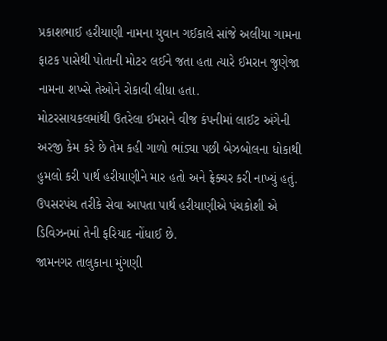પ્રકાશભાઈ હરીયાણી નામના યુવાન ગઈકાલે સાંજે અલીયા ગામના ફાટક પાસેથી પોતાની મોટર લઈને જતા હતા ત્યારે ઈમરાન જુણેજા નામના શખ્સે તેઓને રોકાવી લીધા હતા.
મોટરસાયકલમાંથી ઉતરેલા ઈમરાને વીજ કંપનીમાં લાઈટ અંગેની અરજી કેમ કરે છે તેમ કહી ગાળો ભાંડ્યા પછી બેઝબોલના ધોકાથી હુમલો કરી પાર્થ હરીયાણીને માર હતો અને ફ્રેક્ચર કરી નાખ્યું હતું. ઉપસરપંચ તરીકે સેવા આપતા પાર્થ હરીયાણીએ પંચકોશી એ ડિવિઝનમાં તેની ફરિયાદ નોંધાઈ છે.
જામનગર તાલુકાના મુંગણી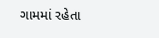ગામમાં રહેતા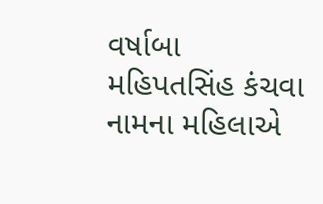વર્ષાબા મહિપતસિંહ કંચવા નામના મહિલાએ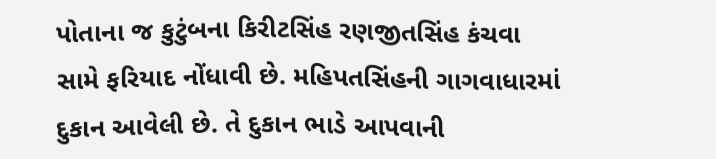પોતાના જ કુટુંબના કિરીટસિંહ રણજીતસિંહ કંચવા સામે ફરિયાદ નોંધાવી છે. મહિપતસિંહની ગાગવાધારમાં દુકાન આવેલી છે. તે દુકાન ભાડે આપવાની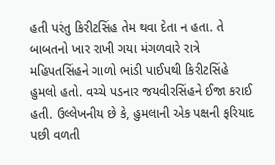હતી પરંતુ કિરીટસિંહ તેમ થવા દેતા ન હતા. તે બાબતનો ખાર રાખી ગયા મંગળવારે રાત્રે મહિપતસિંહને ગાળો ભાંડી પાઈપથી કિરીટસિંહે હુમલો હતો. વચ્ચે પડનાર જયવીરસિંહને ઈજા કરાઈ હતી. ઉલ્લેખનીય છે કે, હુમલાની એક પક્ષની ફરિયાદ પછી વળતી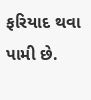ફરિયાદ થવા પામી છે.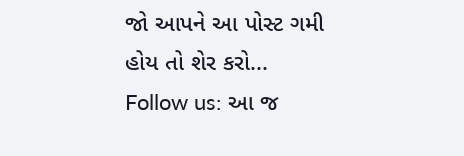જો આપને આ પોસ્ટ ગમી હોય તો શેર કરો...
Follow us: આ જ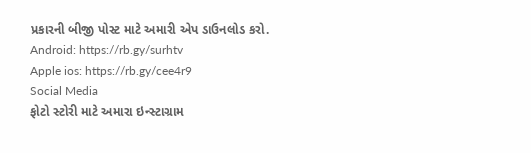પ્રકારની બીજી પોસ્ટ માટે અમારી એપ ડાઉનલોડ કરો.
Android: https://rb.gy/surhtv
Apple ios: https://rb.gy/cee4r9
Social Media
ફોટો સ્ટોરી માટે અમારા ઇન્સ્ટાગ્રામ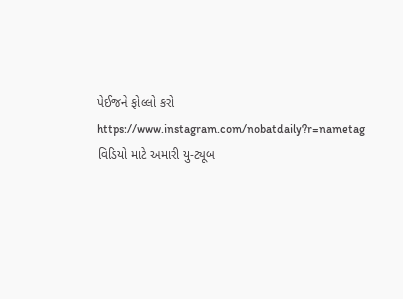પેઈજને ફોલ્લો કરો
https://www.instagram.com/nobatdaily?r=nametag
વિડિયો માટે અમારી યુ-ટ્યૂબ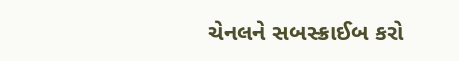ચેનલને સબસ્ક્રાઈબ કરો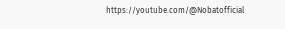https://youtube.com/@Nobatofficial